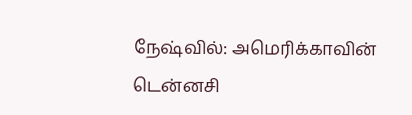நேஷ்வில்: அமெரிக்காவின் டென்னசி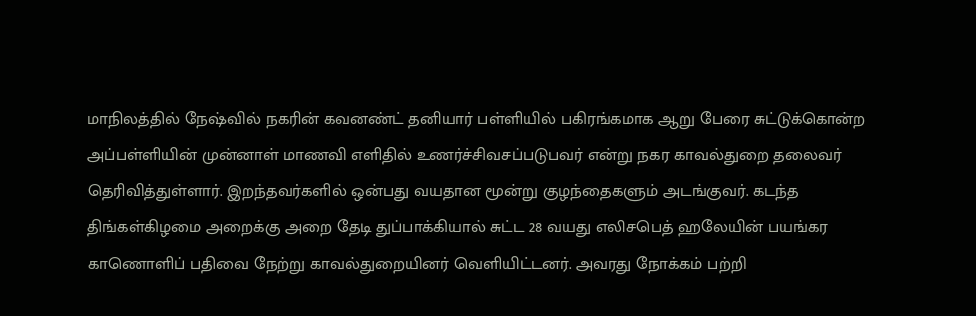மாநிலத்தில் நேஷ்வில் நகரின் கவனண்ட் தனியார் பள்ளியில் பகிரங்கமாக ஆறு பேரை சுட்டுக்கொன்ற அப்பள்ளியின் முன்னாள் மாணவி எளிதில் உணர்ச்சிவசப்படுபவர் என்று நகர காவல்துறை தலைவர் தெரிவித்துள்ளார். இறந்தவர்களில் ஒன்பது வயதான மூன்று குழந்தைகளும் அடங்குவர். கடந்த திங்கள்கிழமை அறைக்கு அறை தேடி துப்பாக்கியால் சுட்ட 28 வயது எலிசபெத் ஹலேயின் பயங்கர காணொளிப் பதிவை நேற்று காவல்துறையினர் வெளியிட்டனர். அவரது நோக்கம் பற்றி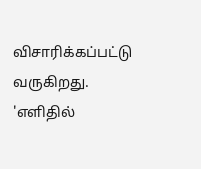விசாரிக்கப்பட்டு வருகிறது.
'எளிதில்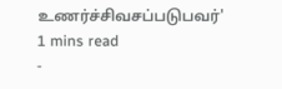உணர்ச்சிவசப்படுபவர்'
1 mins read
-